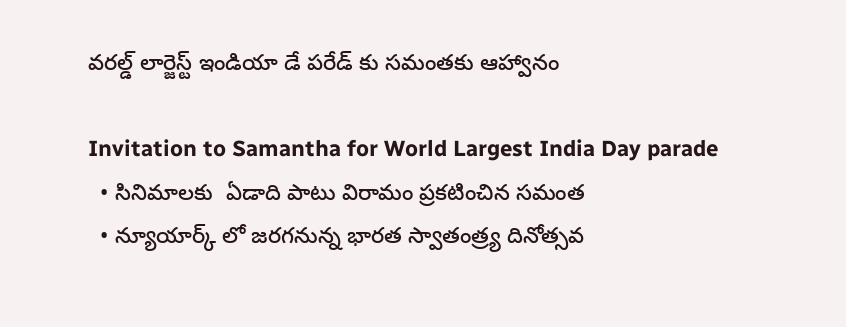వరల్డ్ లార్జెస్ట్ ఇండియా డే పరేడ్ కు సమంతకు ఆహ్వానం

Invitation to Samantha for World Largest India Day parade
  • సినిమాలకు  ఏడాది పాటు విరామం ప్రకటించిన సమంత
  • న్యూయార్క్ లో జరగనున్న భారత స్వాతంత్ర్య దినోత్సవ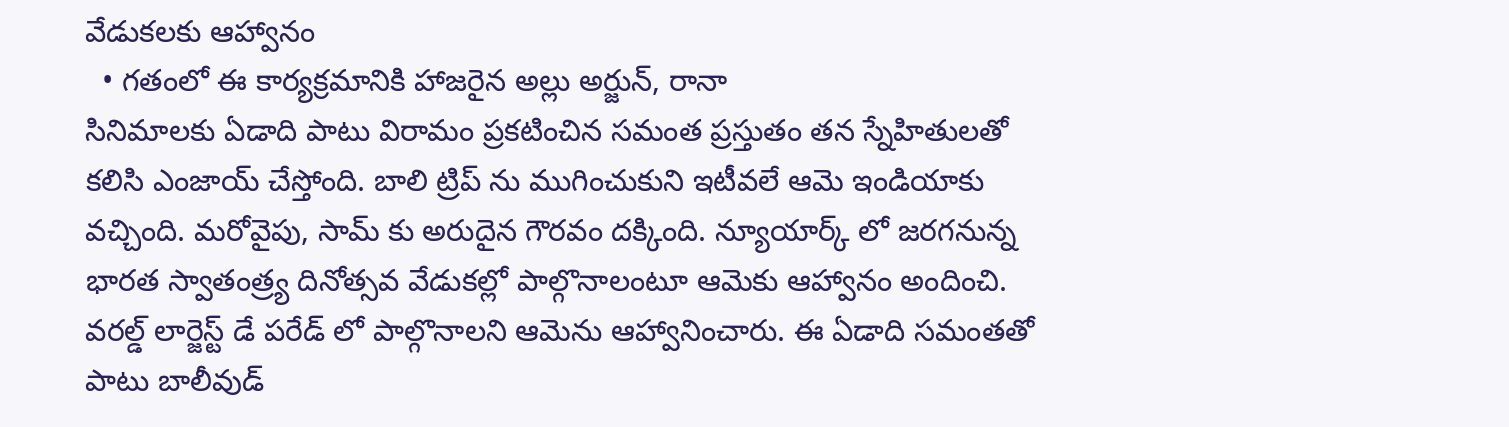వేడుకలకు ఆహ్వానం
  • గతంలో ఈ కార్యక్రమానికి హాజరైన అల్లు అర్జున్, రానా
సినిమాలకు ఏడాది పాటు విరామం ప్రకటించిన సమంత ప్రస్తుతం తన స్నేహితులతో కలిసి ఎంజాయ్ చేస్తోంది. బాలి ట్రిప్ ను ముగించుకుని ఇటీవలే ఆమె ఇండియాకు వచ్చింది. మరోవైపు, సామ్ కు అరుదైన గౌరవం దక్కింది. న్యూయార్క్ లో జరగనున్న భారత స్వాతంత్ర్య దినోత్సవ వేడుకల్లో పాల్గొనాలంటూ ఆమెకు ఆహ్వానం అందించి. వరల్డ్ లార్జెస్ట్ డే పరేడ్ లో పాల్గొనాలని ఆమెను ఆహ్వానించారు. ఈ ఏడాది సమంతతో పాటు బాలీవుడ్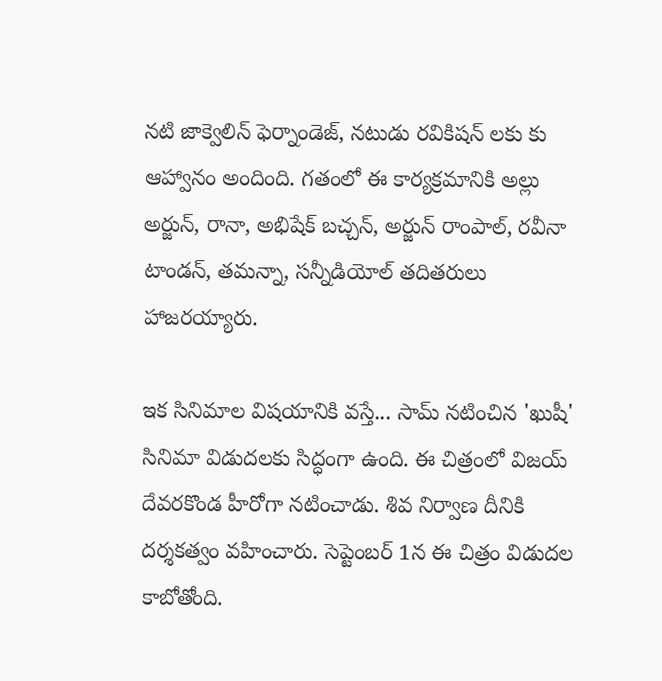నటి జాక్వెలిన్ ఫెర్నాండెజ్, నటుడు రవికిషన్ లకు కు ఆహ్వానం అందింది. గతంలో ఈ కార్యక్రమానికి అల్లు అర్జున్, రానా, అభిషేక్ బచ్చన్, అర్జున్ రాంపాల్, రవీనా టాండన్, తమన్నా, సన్నీడియోల్ తదితరులు హాజరయ్యారు.

ఇక సినిమాల విషయానికి వస్తే... సామ్ నటించిన 'ఖుషీ' సినిమా విడుదలకు సిద్ధంగా ఉంది. ఈ చిత్రంలో విజయ్ దేవరకొండ హీరోగా నటించాడు. శివ నిర్వాణ దీనికి దర్శకత్వం వహించారు. సెప్టెంబర్ 1న ఈ చిత్రం విడుదల కాబోతోంది.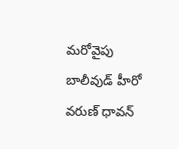మరోవైపు బాలీవుడ్ హీరో వరుణ్ ధావన్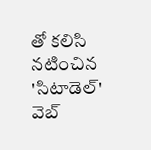తో కలిసి నటించిన 'సిటాడెల్' వెబ్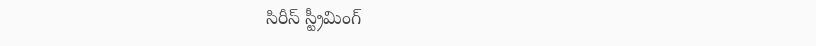సిరీస్ స్ట్రీమింగ్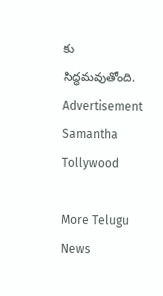కు సిద్ధమవుతోంది.
Advertisement
Samantha
Tollywood

More Telugu News